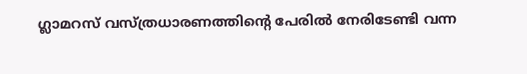ഗ്ലാമറസ് വസ്ത്രധാരണത്തിന്റെ പേരിൽ നേരിടേണ്ടി വന്ന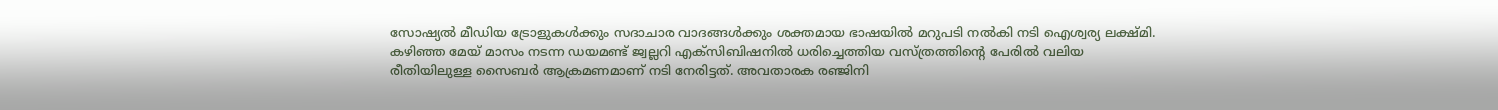സോഷ്യൽ മീഡിയ ട്രോളുകൾക്കും സദാചാര വാദങ്ങൾക്കും ശക്തമായ ഭാഷയിൽ മറുപടി നൽകി നടി ഐശ്വര്യ ലക്ഷ്മി. കഴിഞ്ഞ മേയ് മാസം നടന്ന ഡയമണ്ട് ജ്വല്ലറി എക്സിബിഷനിൽ ധരിച്ചെത്തിയ വസ്ത്രത്തിന്റെ പേരിൽ വലിയ രീതിയിലുള്ള സൈബർ ആക്രമണമാണ് നടി നേരിട്ടത്. അവതാരക രഞ്ജിനി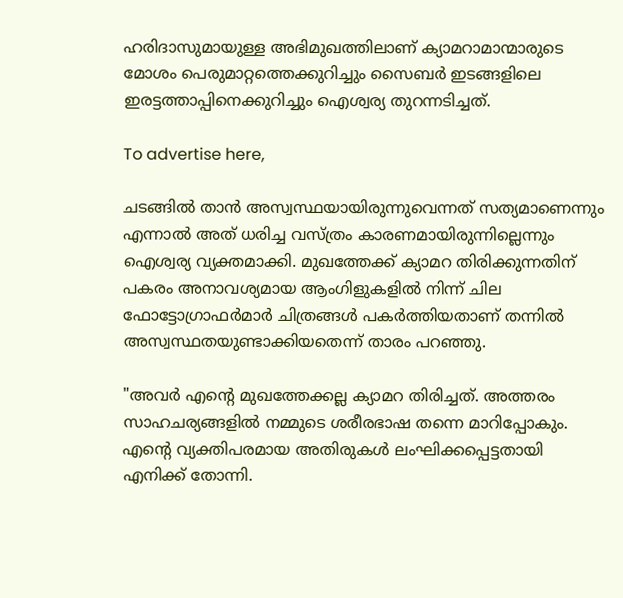ഹരിദാസുമായുള്ള അഭിമുഖത്തിലാണ് ക്യാമറാമാന്മാരുടെ മോശം പെരുമാറ്റത്തെക്കുറിച്ചും സൈബർ ഇടങ്ങളിലെ ഇരട്ടത്താപ്പിനെക്കുറിച്ചും ഐശ്വര്യ തുറന്നടിച്ചത്.

To advertise here,

ചടങ്ങിൽ താൻ അസ്വസ്ഥയായിരുന്നുവെന്നത് സത്യമാണെന്നും എന്നാൽ അത് ധരിച്ച വസ്ത്രം കാരണമായിരുന്നില്ലെന്നും ഐശ്വര്യ വ്യക്തമാക്കി. മുഖത്തേക്ക് ക്യാമറ തിരിക്കുന്നതിന് പകരം അനാവശ്യമായ ആംഗിളുകളിൽ നിന്ന് ചില ഫോട്ടോഗ്രാഫർമാർ ചിത്രങ്ങൾ പകർത്തിയതാണ് തന്നിൽ അസ്വസ്ഥതയുണ്ടാക്കിയതെന്ന് താരം പറഞ്ഞു.

"അവർ എന്റെ മുഖത്തേക്കല്ല ക്യാമറ തിരിച്ചത്. അത്തരം സാഹചര്യങ്ങളിൽ നമ്മുടെ ശരീരഭാഷ തന്നെ മാറിപ്പോകും. എന്റെ വ്യക്തിപരമായ അതിരുകൾ ലംഘിക്കപ്പെട്ടതായി എനിക്ക് തോന്നി.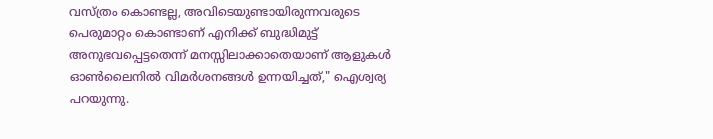വസ്ത്രം കൊണ്ടല്ല, അവിടെയുണ്ടായിരുന്നവരുടെ പെരുമാറ്റം കൊണ്ടാണ് എനിക്ക് ബുദ്ധിമുട്ട് അനുഭവപ്പെട്ടതെന്ന് മനസ്സിലാക്കാതെയാണ് ആളുകൾ ഓൺലൈനിൽ വിമർശനങ്ങൾ ഉന്നയിച്ചത്," ഐശ്വര്യ പറയുന്നു.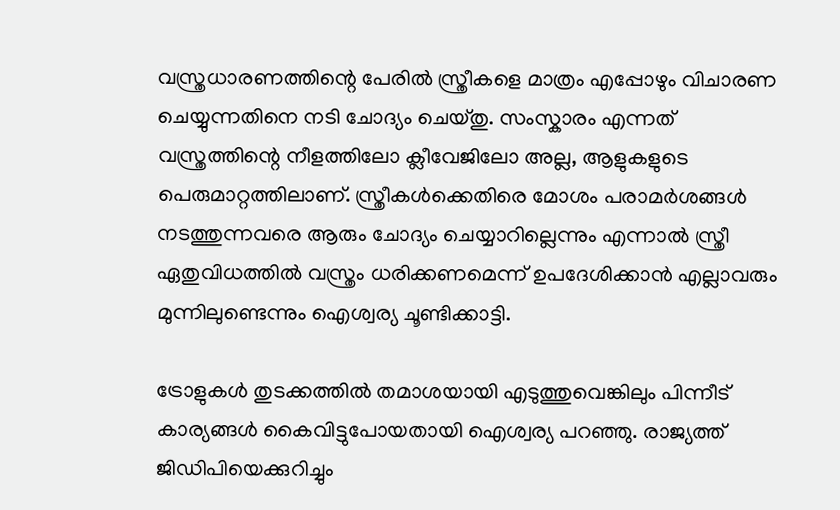വസ്ത്രധാരണത്തിന്റെ പേരിൽ സ്ത്രീകളെ മാത്രം എപ്പോഴും വിചാരണ ചെയ്യുന്നതിനെ നടി ചോദ്യം ചെയ്തു. സംസ്കാരം എന്നത് വസ്ത്രത്തിന്റെ നീളത്തിലോ ക്ലീവേജിലോ അല്ല, ആളുകളുടെ പെരുമാറ്റത്തിലാണ്. സ്ത്രീകൾക്കെതിരെ മോശം പരാമർശങ്ങൾ നടത്തുന്നവരെ ആരും ചോദ്യം ചെയ്യാറില്ലെന്നും എന്നാൽ സ്ത്രീ ഏതുവിധത്തിൽ വസ്ത്രം ധരിക്കണമെന്ന് ഉപദേശിക്കാൻ എല്ലാവരും മുന്നിലുണ്ടെന്നും ഐശ്വര്യ ചൂണ്ടിക്കാട്ടി.

ട്രോളുകൾ തുടക്കത്തിൽ തമാശയായി എടുത്തുവെങ്കിലും പിന്നീട് കാര്യങ്ങൾ കൈവിട്ടുപോയതായി ഐശ്വര്യ പറഞ്ഞു. രാജ്യത്ത് ജിഡിപിയെക്കുറിച്ചും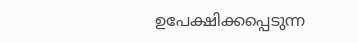ഉപേക്ഷിക്കപ്പെടുന്ന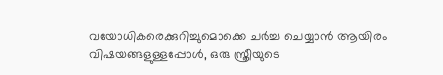വയോധികരെക്കുറിച്ചുമൊക്കെ ചർച്ച ചെയ്യാൻ ആയിരം വിഷയങ്ങളുള്ളപ്പോൾ, ഒരു സ്ത്രീയുടെ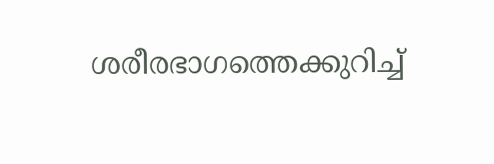ശരീരഭാഗത്തെക്കുറിച്ച്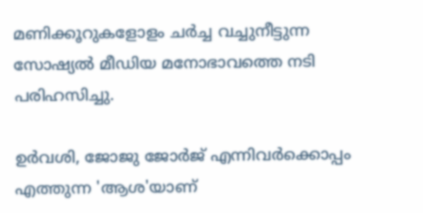മണിക്കൂറുകളോളം ചർച്ച വച്ചുനീട്ടുന്ന സോഷ്യൽ മീഡിയ മനോഭാവത്തെ നടി പരിഹസിച്ചു.

ഉർവശി, ജോജു ജോർജ് എന്നിവർക്കൊപ്പം എത്തുന്ന 'ആശ'യാണ്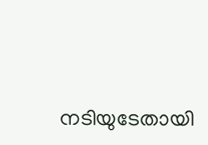നടിയുടേതായി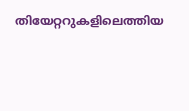തിയേറ്ററുകളിലെത്തിയ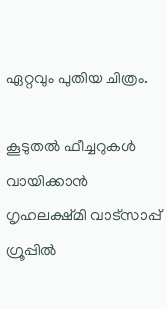ഏറ്റവും പുതിയ ചിത്രം.

കൂടുതൽ ഫീച്ചറുകൾ വായിക്കാൻ ഗൃഹലക്ഷ്മി വാട്സാപ്പ് ഗ്രൂപ്പിൽ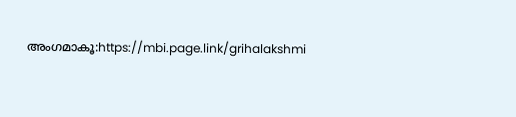അംഗമാകൂ:https://mbi.page.link/grihalakshmi